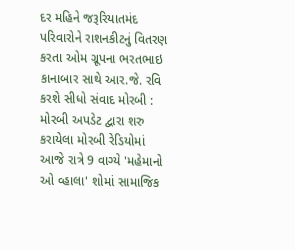દર મહિને જરૂરિયાતમંદ પરિવારોને રાશનકીટનું વિતરણ કરતા ઓમ ગ્રૂપના ભરતભાઇ કાનાબાર સાથે આર.જે. રવિ કરશે સીધો સંવાદ મોરબી : મોરબી અપડેટ દ્વારા શરુ કરાયેલા મોરબી રેડિયોમાં આજે રાત્રે 9 વાગ્યે 'મહેમાનો ઓ વ્હાલા' શોમાં સામાજિક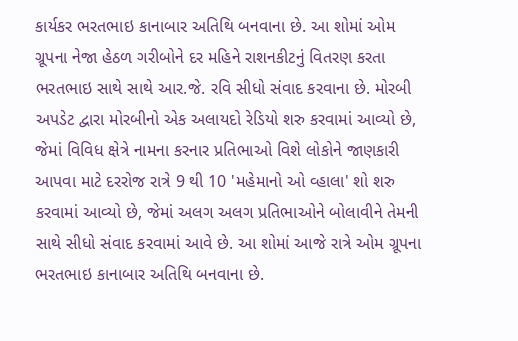કાર્યકર ભરતભાઇ કાનાબાર અતિથિ બનવાના છે. આ શોમાં ઓમ ગ્રૂપના નેજા હેઠળ ગરીબોને દર મહિને રાશનકીટનું વિતરણ કરતા ભરતભાઇ સાથે સાથે આર.જે. રવિ સીધો સંવાદ કરવાના છે. મોરબી અપડેટ દ્વારા મોરબીનો એક અલાયદો રેડિયો શરુ કરવામાં આવ્યો છે, જેમાં વિવિધ ક્ષેત્રે નામના કરનાર પ્રતિભાઓ વિશે લોકોને જાણકારી આપવા માટે દરરોજ રાત્રે 9 થી 10 'મહેમાનો ઓ વ્હાલા' શો શરુ કરવામાં આવ્યો છે, જેમાં અલગ અલગ પ્રતિભાઓને બોલાવીને તેમની સાથે સીધો સંવાદ કરવામાં આવે છે. આ શોમાં આજે રાત્રે ઓમ ગ્રૂપના ભરતભાઇ કાનાબાર અતિથિ બનવાના છે.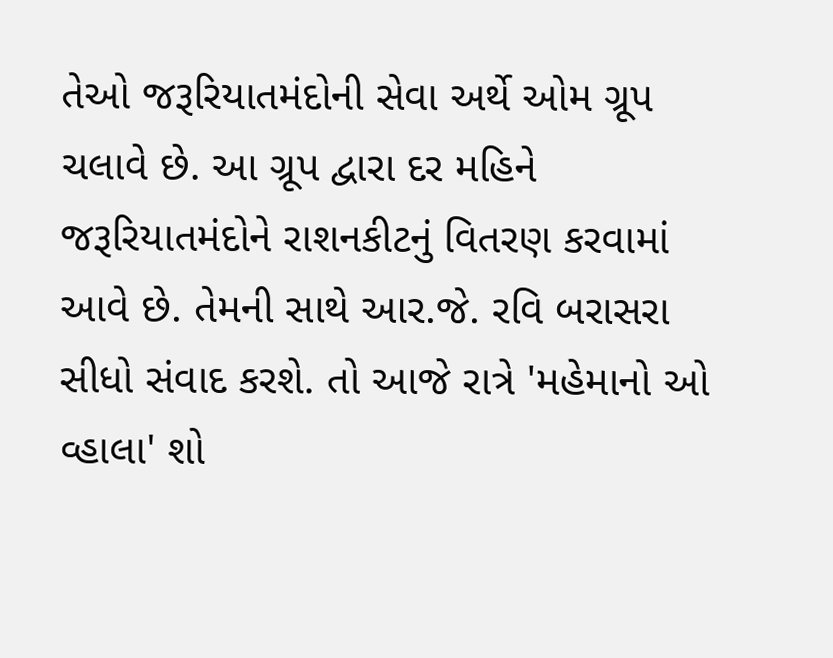તેઓ જરૂરિયાતમંદોની સેવા અર્થે ઓમ ગ્રૂપ ચલાવે છે. આ ગ્રૂપ દ્વારા દર મહિને જરૂરિયાતમંદોને રાશનકીટનું વિતરણ કરવામાં આવે છે. તેમની સાથે આર.જે. રવિ બરાસરા સીધો સંવાદ કરશે. તો આજે રાત્રે 'મહેમાનો ઓ વ્હાલા' શો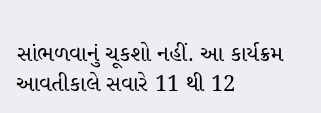સાંભળવાનું ચૂકશો નહીં. આ કાર્યક્રમ આવતીકાલે સવારે 11 થી 12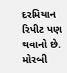દરમિયાન રિપીટ પણ થવાનો છે. મોરબી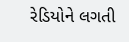રેડિયોને લગતી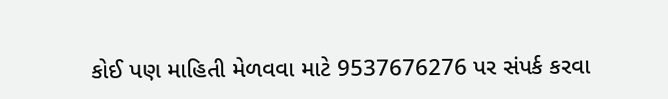કોઈ પણ માહિતી મેળવવા માટે 9537676276 પર સંપર્ક કરવા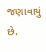જણાવાયું છે.